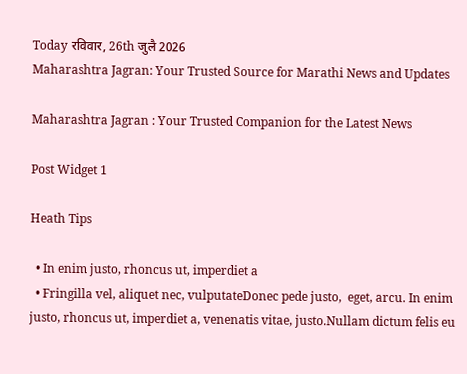Today रविवार, 26th जुलै 2026
Maharashtra Jagran: Your Trusted Source for Marathi News and Updates

Maharashtra Jagran : Your Trusted Companion for the Latest News

Post Widget 1

Heath Tips

  • In enim justo, rhoncus ut, imperdiet a
  • Fringilla vel, aliquet nec, vulputateDonec pede justo,  eget, arcu. In enim justo, rhoncus ut, imperdiet a, venenatis vitae, justo.Nullam dictum felis eu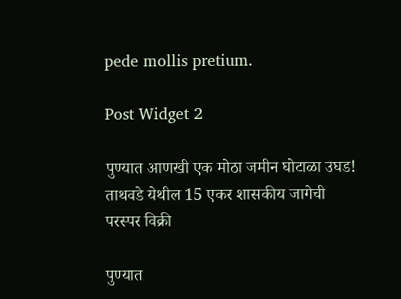pede mollis pretium.

Post Widget 2

पुण्यात आणखी एक मोठा जमीन घोटाळा उघड! ताथवडे येथील 15 एकर शासकीय जागेची परस्पर विक्री

पुण्यात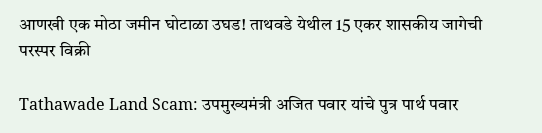आणखी एक मोठा जमीन घोटाळा उघड! ताथवडे येथील 15 एकर शासकीय जागेची परस्पर विक्री

Tathawade Land Scam: उपमुख्यमंत्री अजित पवार यांचे पुत्र पार्थ पवार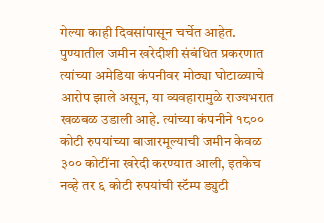गेल्या काही दिवसांपासून चर्चेत आहेत. पुण्यातील जमीन खरेदीशी संबंधित प्रकरणात त्यांच्या अमेडिया कंपनीवर मोठ्या घोटाळ्याचे आरोप झाले असून, या व्यवहारामुळे राज्यभरात खळबळ उडाली आहे. त्यांच्या कंपनीने १८०० कोटी रुपयांच्या बाजारमूल्याची जमीन केवळ ३०० कोटींना खरेदी करण्यात आली, इतकेच नव्हे तर ६ कोटी रुपयांची स्टॅम्प ड्युटी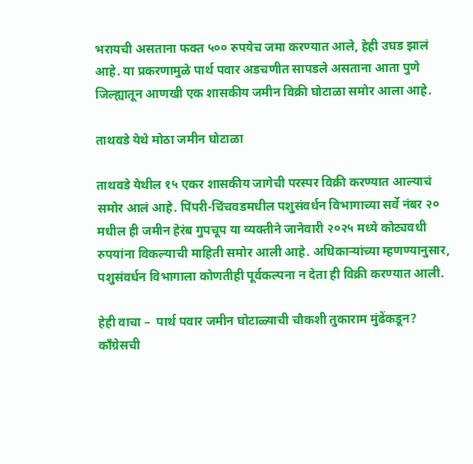भरायची असताना फक्त ५०० रुपयेच जमा करण्यात आले, हेही उघड झालं आहे. या प्रकरणामुळे पार्थ पवार अडचणीत सापडले असताना आता पुणे जिल्ह्यातून आणखी एक शासकीय जमीन विक्री घोटाळा समोर आला आहे.

ताथवडे येथे मोठा जमीन घोटाळा

ताथवडे येथील १५ एकर शासकीय जागेची परस्पर विक्री करण्यात आल्याचं समोर आलं आहे. पिंपरी-चिंचवडमधील पशुसंवर्धन विभागाच्या सर्वे नंबर २० मधील ही जमीन हेरंब गुपचूप या व्यक्तीने जानेवारी २०२५ मध्ये कोट्यवधी रुपयांना विकल्याची माहिती समोर आली आहे. अधिकाऱ्यांच्या म्हणण्यानुसार, पशुसंवर्धन विभागाला कोणतीही पूर्वकल्पना न देता ही विक्री करण्यात आली.

हेही वाचा –  पार्थ पवार जमीन घोटाळ्याची चौकशी तुकाराम मुंढेंकडून? काँग्रेसची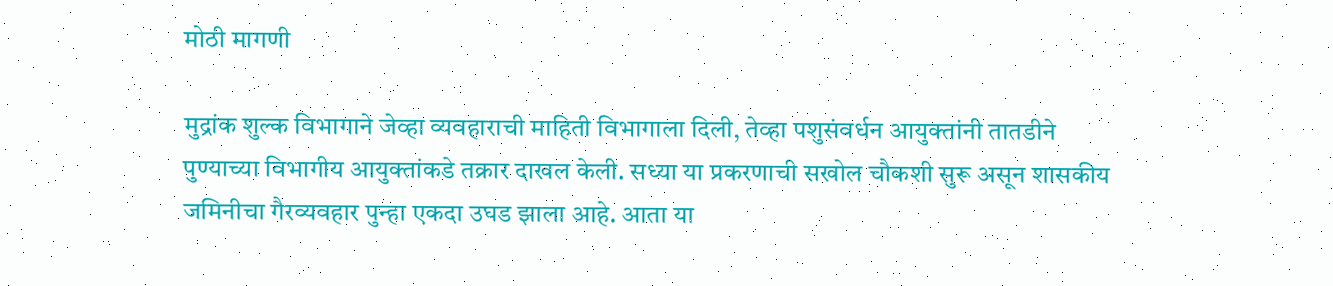मोठी मागणी

मुद्रांक शुल्क विभागाने जेव्हा व्यवहाराची माहिती विभागाला दिली, तेव्हा पशुसंवर्धन आयुक्तांनी तातडीने पुण्याच्या विभागीय आयुक्तांकडे तक्रार दाखल केली. सध्या या प्रकरणाची सखोल चौकशी सुरू असून शासकीय जमिनीचा गैरव्यवहार पुन्हा एकदा उघड झाला आहे. आता या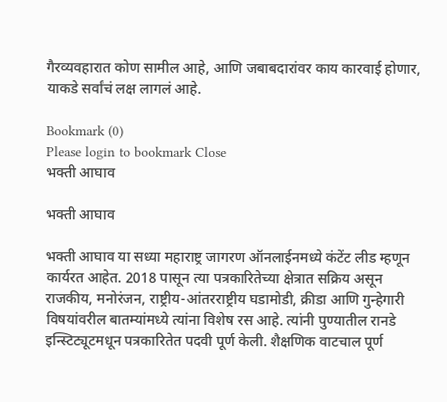गैरव्यवहारात कोण सामील आहे, आणि जबाबदारांवर काय कारवाई होणार, याकडे सर्वांचं लक्ष लागलं आहे.

Bookmark (0)
Please login to bookmark Close
भक्ती आघाव

भक्ती आघाव

भक्ती आघाव या सध्या महाराष्ट्र जागरण ऑनलाईनमध्ये कंटेंट लीड म्हणून कार्यरत आहेत. 2018 पासून त्या पत्रकारितेच्या क्षेत्रात सक्रिय असून राजकीय, मनोरंजन, राष्ट्रीय-आंतरराष्ट्रीय घडामोडी, क्रीडा आणि गुन्हेगारी विषयांवरील बातम्यांमध्ये त्यांना विशेष रस आहे. त्यांनी पुण्यातील रानडे इन्स्टिट्यूटमधून पत्रकारितेत पदवी पूर्ण केली. शैक्षणिक वाटचाल पूर्ण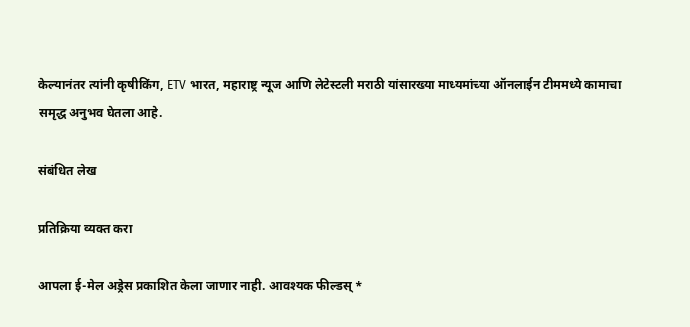केल्यानंतर त्यांनी कृषीकिंग, ETV भारत, महाराष्ट्र न्यूज आणि लेटेस्टली मराठी यांसारख्या माध्यमांच्या ऑनलाईन टीममध्ये कामाचा समृद्ध अनुभव घेतला आहे.

संबंधित लेख

प्रतिक्रिया व्यक्त करा

आपला ई-मेल अड्रेस प्रकाशित केला जाणार नाही. आवश्यक फील्डस् *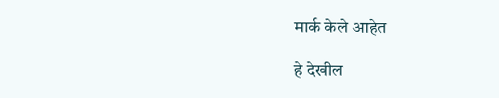मार्क केले आहेत

हे देखील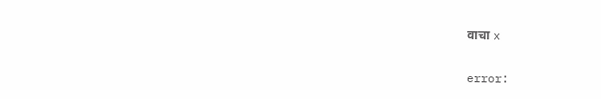वाचा x

error: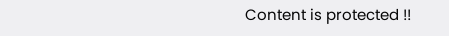Content is protected !!